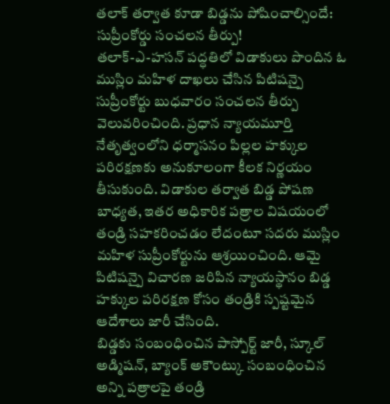తలాక్ తర్వాత కూడా బిడ్డను పోషించాల్సిందే: సుప్రీంకోర్డు సంచలన తీర్పు!
తలాక్-ఎ-హసన్ పద్ధతిలో విడాకులు పొందిన ఓ ముస్లిం మహిళ దాఖలు చేసిన పిటిషన్పై సుప్రీంకోర్టు బుధవారం సంచలన తీర్పు వెలువరించింది. ప్రధాన న్యాయమూర్తి నేతృత్వంలోని ధర్మాసనం పిల్లల హక్కుల పరిరక్షణకు అనుకూలంగా కీలక నిర్ణయం తీసుకుంది. విడాకుల తర్వాత బిడ్డ పోషణ బాధ్యత, ఇతర అధికారిక పత్రాల విషయంలో తండ్రి సహకరించడం లేదంటూ సదరు ముస్లిం మహిళ సుప్రీంకోర్టును ఆశ్రయించింది. ఆమై పిటిషన్పై విచారణ జరిపిన న్యాయస్థానం బిడ్డ హక్కుల పరిరక్షణ కోసం తండ్రికి స్పష్టమైన ఆదేశాలు జారీ చేసింది.
బిడ్డకు సంబంధించిన పాస్పోర్ట్ జారీ, స్కూల్ అడ్మిషన్, బ్యాంక్ అకౌంట్కు సంబంధించిన అన్ని పత్రాలపై తండ్రి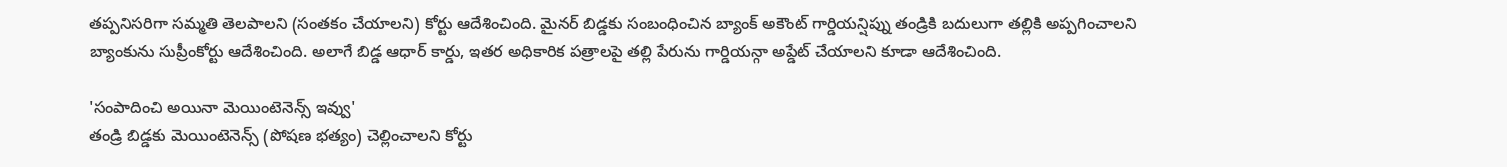తప్పనిసరిగా సమ్మతి తెలపాలని (సంతకం చేయాలని) కోర్టు ఆదేశించింది. మైనర్ బిడ్డకు సంబంధించిన బ్యాంక్ అకౌంట్ గార్డియన్షిప్ను తండ్రికి బదులుగా తల్లికి అప్పగించాలని బ్యాంకును సుప్రీంకోర్టు ఆదేశించింది. అలాగే బిడ్డ ఆధార్ కార్డు, ఇతర అధికారిక పత్రాలపై తల్లి పేరును గార్డియన్గా అప్డేట్ చేయాలని కూడా ఆదేశించింది.

'సంపాదించి అయినా మెయింటెనెన్స్ ఇవ్వు'
తండ్రి బిడ్డకు మెయింటెనెన్స్ (పోషణ భత్యం) చెల్లించాలని కోర్టు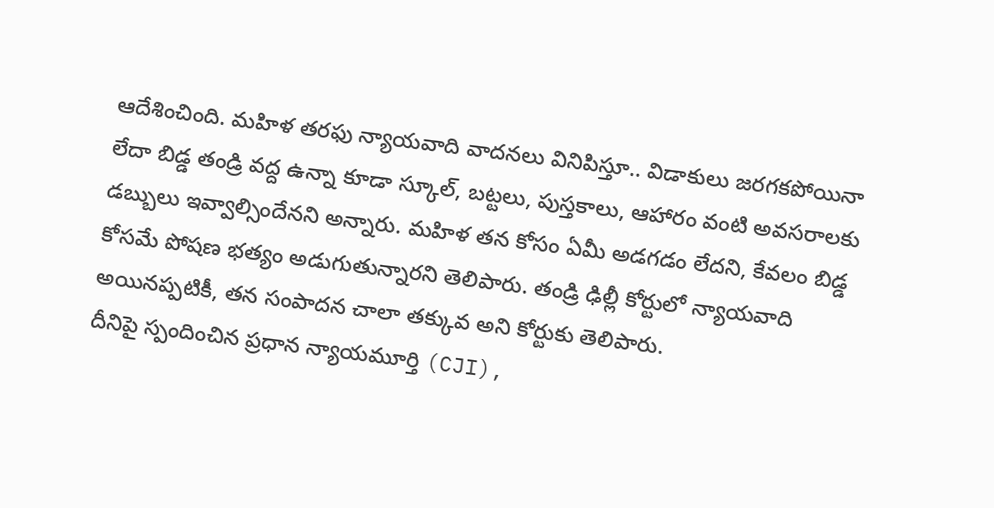ఆదేశించింది. మహిళ తరఫు న్యాయవాది వాదనలు వినిపిస్తూ.. విడాకులు జరగకపోయినా లేదా బిడ్డ తండ్రి వద్ద ఉన్నా కూడా స్కూల్, బట్టలు, పుస్తకాలు, ఆహారం వంటి అవసరాలకు డబ్బులు ఇవ్వాల్సిందేనని అన్నారు. మహిళ తన కోసం ఏమీ అడగడం లేదని, కేవలం బిడ్డ కోసమే పోషణ భత్యం అడుగుతున్నారని తెలిపారు. తండ్రి ఢిల్లీ కోర్టులో న్యాయవాది అయినప్పటికీ, తన సంపాదన చాలా తక్కువ అని కోర్టుకు తెలిపారు.
దీనిపై స్పందించిన ప్రధాన న్యాయమూర్తి (CJI),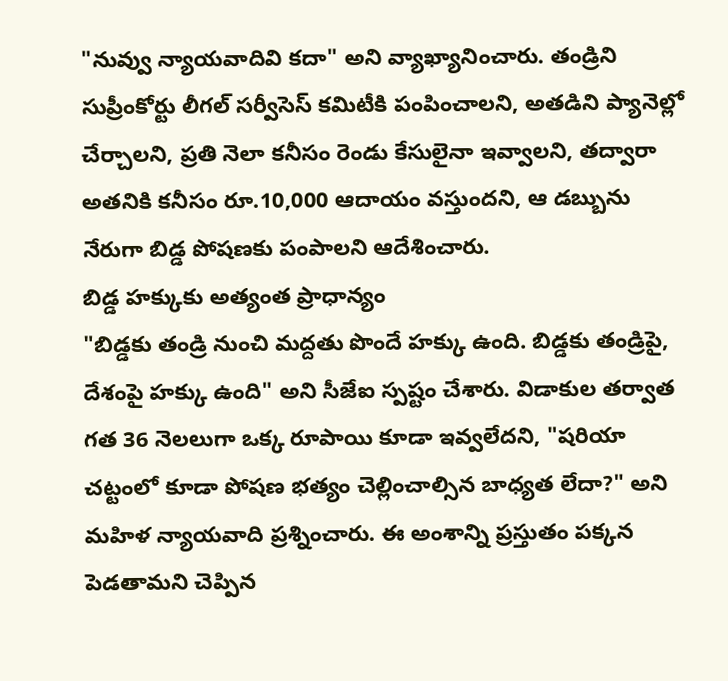"నువ్వు న్యాయవాదివి కదా" అని వ్యాఖ్యానించారు. తండ్రిని సుప్రీంకోర్టు లీగల్ సర్వీసెస్ కమిటీకి పంపించాలని, అతడిని ప్యానెల్లో చేర్చాలని, ప్రతి నెలా కనీసం రెండు కేసులైనా ఇవ్వాలని, తద్వారా అతనికి కనీసం రూ.10,000 ఆదాయం వస్తుందని, ఆ డబ్బును నేరుగా బిడ్డ పోషణకు పంపాలని ఆదేశించారు.
బిడ్డ హక్కుకు అత్యంత ప్రాధాన్యం
"బిడ్డకు తండ్రి నుంచి మద్దతు పొందే హక్కు ఉంది. బిడ్డకు తండ్రిపై, దేశంపై హక్కు ఉంది" అని సీజేఐ స్పష్టం చేశారు. విడాకుల తర్వాత గత 36 నెలలుగా ఒక్క రూపాయి కూడా ఇవ్వలేదని, "షరియా చట్టంలో కూడా పోషణ భత్యం చెల్లించాల్సిన బాధ్యత లేదా?" అని మహిళ న్యాయవాది ప్రశ్నించారు. ఈ అంశాన్ని ప్రస్తుతం పక్కన పెడతామని చెప్పిన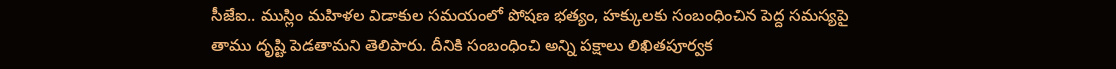సీజేఐ.. ముస్లిం మహిళల విడాకుల సమయంలో పోషణ భత్యం, హక్కులకు సంబంధించిన పెద్ద సమస్యపై తాము దృష్టి పెడతామని తెలిపారు. దీనికి సంబంధించి అన్ని పక్షాలు లిఖితపూర్వక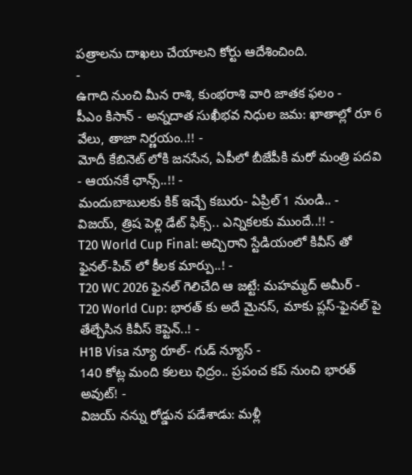పత్రాలను దాఖలు చేయాలని కోర్టు ఆదేశించింది.
-
ఉగాది నుంచి మీన రాశి, కుంభరాశి వారి జాతక ఫలం -
పీఎం కిసాన్ - అన్నదాత సుఖీభవ నిధుల జమ: ఖాతాల్లో రూ 6 వేలు, తాజా నిర్ణయం..!! -
మోదీ కేబినెట్ లోకి జనసేన, ఏపీలో బీజేపీకి మరో మంత్రి పదవి - ఆయనకే ఛాన్స్..!! -
మందుబాబులకు కిక్ ఇచ్చే కబురు- ఏప్రిల్ 1 నుండి.. -
విజయ్, త్రిష పెళ్లి డేట్ ఫిక్స్.. ఎన్నికలకు ముందే..!! -
T20 World Cup Final: అచ్చిరాని స్టేడియంలో కివీస్ తో ఫైనల్-పిచ్ లో కీలక మార్పు..! -
T20 WC 2026 ఫైనల్ గెలిచేది ఆ జట్టే: మహమ్మద్ అమీర్ -
T20 World Cup: భారత్ కు అదే మైనస్, మాకు ప్లస్-ఫైనల్ పై తేల్చేసిన కివీస్ కెప్టెన్..! -
H1B Visa న్యూ రూల్- గుడ్ న్యూస్ -
140 కోట్ల మంది కలలు ఛిద్రం.. ప్రపంచ కప్ నుంచి భారత్ అవుట్! -
విజయ్ నన్ను రోడ్డున పడేశాడు: మళ్లీ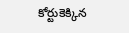కోర్టుకెక్కిన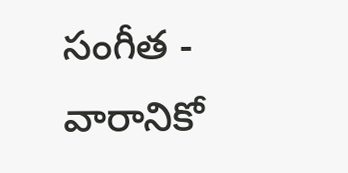సంగీత -
వారానికో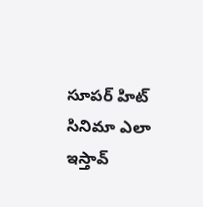సూపర్ హిట్ సినిమా ఎలా ఇస్తావ్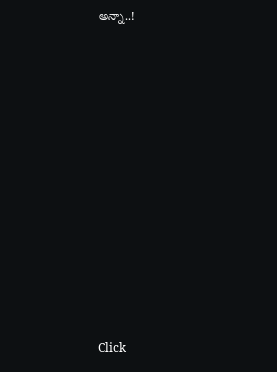అన్నా..!












Click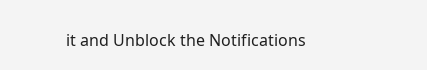it and Unblock the Notifications